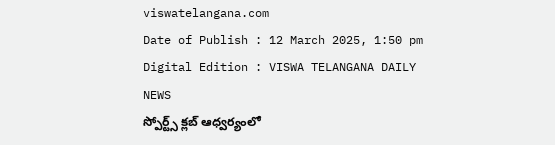viswatelangana.com
Date of Publish : 12 March 2025, 1:50 pm Digital Edition : VISWA TELANGANA DAILY NEWS
స్పోర్ట్స్ క్లబ్ ఆధ్వర్యంలో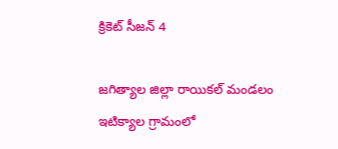క్రికెట్ సీజన్ 4

జగిత్యాల జిల్లా రాయికల్ మండలం ఇటిక్యాల గ్రామంలో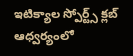ఇటిక్యాల స్పోర్ట్స్ క్లబ్ ఆధ్వర్యంలో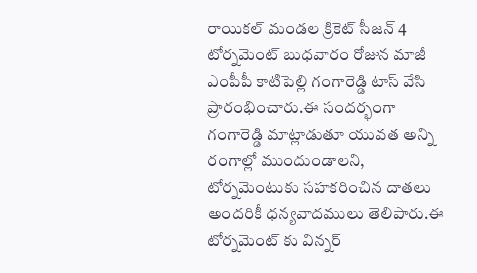రాయికల్ మండల క్రికెట్ సీజన్ 4 టోర్నమెంట్ బుధవారం రోజున మాజీ ఎంపీపీ కాటిపెల్లి గంగారెడ్డి టాస్ వేసి ప్రారంభించారు.ఈ సందర్భంగా గంగారెడ్డి మాట్లాడుతూ యువత అన్ని రంగాల్లో ముందుండాలని, టోర్నమెంటుకు సహకరించిన దాతలు అందరికీ ధన్యవాదములు తెలిపారు.ఈ టోర్నమెంట్ కు విన్నర్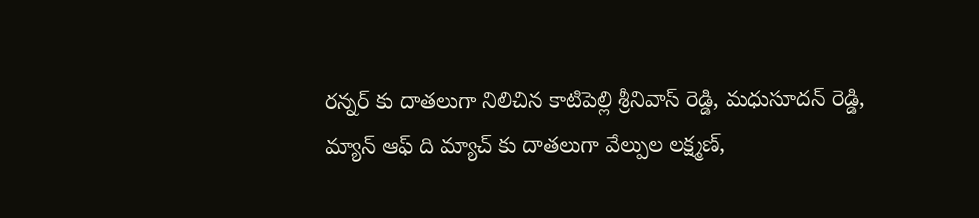రన్నర్ కు దాతలుగా నిలిచిన కాటిపెల్లి శ్రీనివాస్ రెడ్డి, మధుసూదన్ రెడ్డి, మ్యాన్ ఆఫ్ ది మ్యాచ్ కు దాతలుగా వేల్పుల లక్ష్మణ్,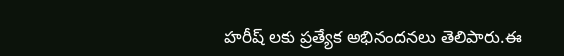హరీష్ లకు ప్రత్యేక అభినందనలు తెలిపారు.ఈ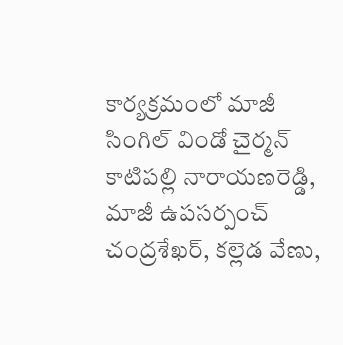కార్యక్రమంలో మాజీ సింగిల్ విండో చైర్మన్ కాటిపల్లి నారాయణరెడ్డి, మాజీ ఉపసర్పంచ్ చంద్రశేఖర్, కల్లెడ వేణు,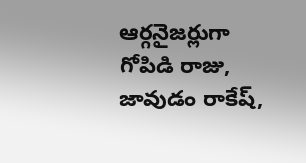ఆర్గనైజర్లుగా గోపిడి రాజు, జావుడం రాకేష్,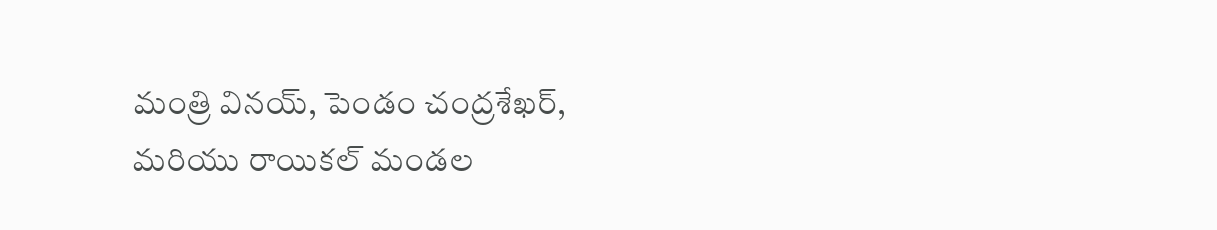మంత్రి వినయ్, పెండం చంద్రశేఖర్, మరియు రాయికల్ మండల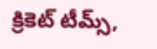క్రికెట్ టీమ్స్,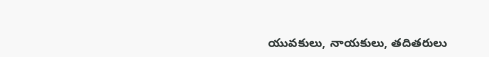యువకులు, నాయకులు, తదితరులు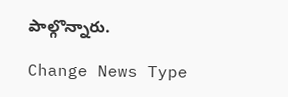పాల్గొన్నారు.

Change News Type